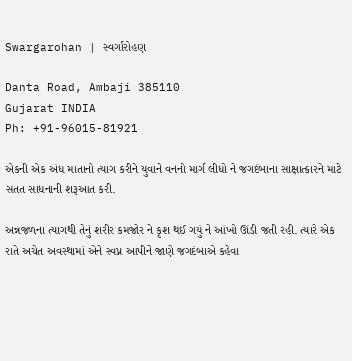Swargarohan | સ્વર્ગારોહણ

Danta Road, Ambaji 385110
Gujarat INDIA
Ph: +91-96015-81921

એકની એક અંધ માતાનો ત્યાગ કરીને યુવાને વનનો માર્ગ લીધો ને જગદંબાના સાક્ષાત્કારને માટે સતત સાધનાની શરૂઆત કરી.

અન્નજળના ત્યાગથી તેનું શરીર કમજોર ને કૃશ થઈ ગયું ને આંખો ઊંડી જતી રહી. ત્યારે એક રાતે અચેત અવસ્થામાં એને સ્વપ્ન આપીને જાણે જગદંબાએ કહેવા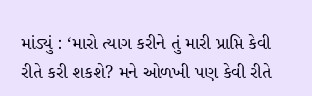માંડ્યું : ‘મારો ત્યાગ કરીને તું મારી પ્રાપ્તિ કેવી રીતે કરી શકશે? મને ઓળખી પણ કેવી રીતે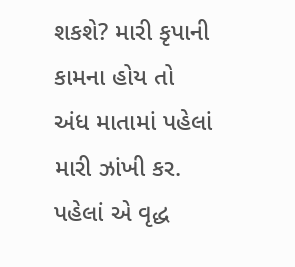શકશે? મારી કૃપાની કામના હોય તો અંધ માતામાં પહેલાં મારી ઝાંખી કર. પહેલાં એ વૃદ્ધ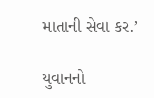માતાની સેવા કર.’

યુવાનનો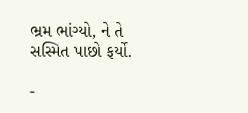ભ્રમ ભાંગ્યો, ને તે સસ્મિત પાછો ફર્યો.

-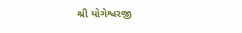શ્રી યોગેશ્વરજી